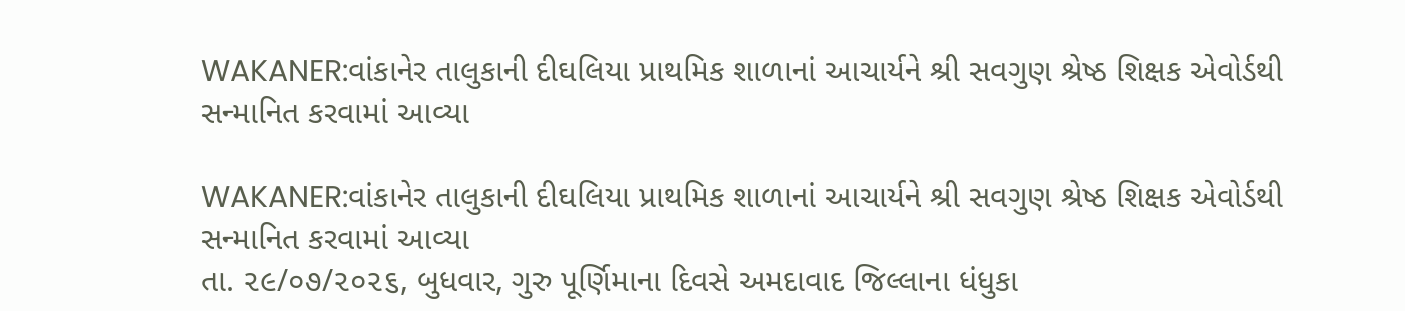WAKANER:વાંકાનેર તાલુકાની દીઘલિયા પ્રાથમિક શાળાનાં આચાર્યને શ્રી સવગુણ શ્રેષ્ઠ શિક્ષક એવોર્ડથી સન્માનિત કરવામાં આવ્યા

WAKANER:વાંકાનેર તાલુકાની દીઘલિયા પ્રાથમિક શાળાનાં આચાર્યને શ્રી સવગુણ શ્રેષ્ઠ શિક્ષક એવોર્ડથી સન્માનિત કરવામાં આવ્યા
તા. ૨૯/૦૭/૨૦૨૬, બુધવાર, ગુરુ પૂર્ણિમાના દિવસે અમદાવાદ જિલ્લાના ધંધુકા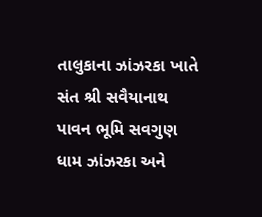તાલુકાના ઝાંઝરકા ખાતે સંત શ્રી સવૈયાનાથ પાવન ભૂમિ સવગુણ ધામ ઝાંઝરકા અને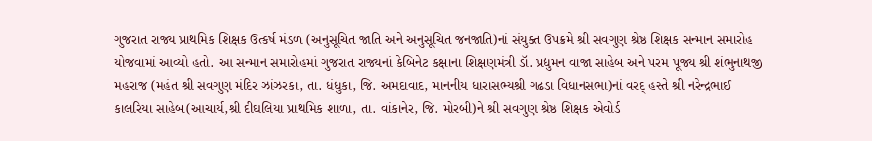ગુજરાત રાજ્ય પ્રાથમિક શિક્ષક ઉત્કર્ષ મંડળ (અનુસૂચિત જાતિ અને અનુસૂચિત જનજાતિ)નાં સંયુક્ત ઉપક્રમે શ્રી સવગુણ શ્રેષ્ઠ શિક્ષક સન્માન સમારોહ યોજવામાં આવ્યો હતો. આ સન્માન સમારોહમાં ગુજરાત રાજ્યનાં કેબિનેટ કક્ષાના શિક્ષણમંત્રી ડૉ. પ્રદ્યુમન વાજા સાહેબ અને પરમ પૂજ્ય શ્રી શંભુનાથજી મહરાજ (મહંત શ્રી સવગુણ મંદિર ઝાંઝરકા, તા. ધંધુકા, જિ. અમદાવાદ, માનનીય ધારાસભ્યશ્રી ગઢડા વિધાનસભા)નાં વરદ્ હસ્તે શ્રી નરેન્દ્રભાઈ કાલરિયા સાહેબ(આચાર્ય,શ્રી દીઘલિયા પ્રાથમિક શાળા, તા. વાંકાનેર, જિ. મોરબી)ને શ્રી સવગુણ શ્રેષ્ઠ શિક્ષક એવોર્ડ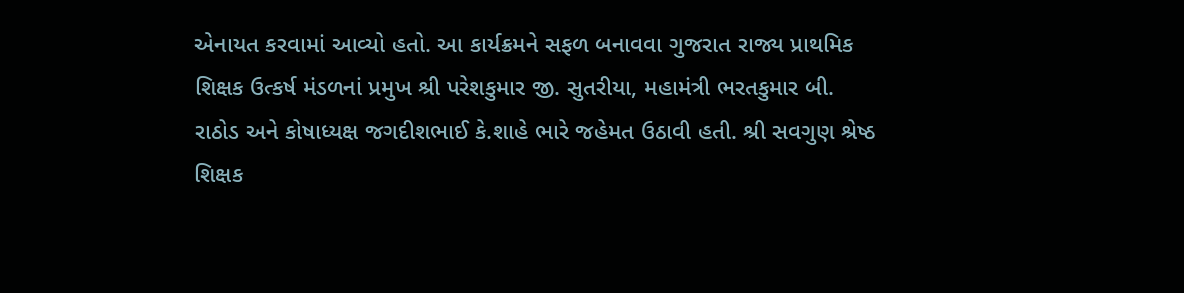એનાયત કરવામાં આવ્યો હતો. આ કાર્યક્રમને સફળ બનાવવા ગુજરાત રાજ્ય પ્રાથમિક શિક્ષક ઉત્કર્ષ મંડળનાં પ્રમુખ શ્રી પરેશકુમાર જી. સુતરીયા, મહામંત્રી ભરતકુમાર બી. રાઠોડ અને કોષાધ્યક્ષ જગદીશભાઈ કે.શાહે ભારે જહેમત ઉઠાવી હતી. શ્રી સવગુણ શ્રેષ્ઠ શિક્ષક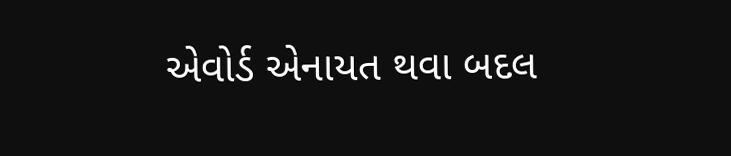એવોર્ડ એનાયત થવા બદલ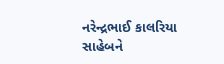નરેન્દ્રભાઈ કાલરિયા સાહેબને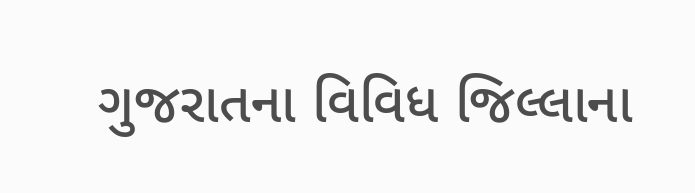ગુજરાતના વિવિધ જિલ્લાના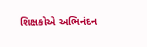શિક્ષકોએ અભિનંદન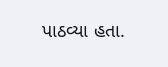પાઠવ્યા હતા.